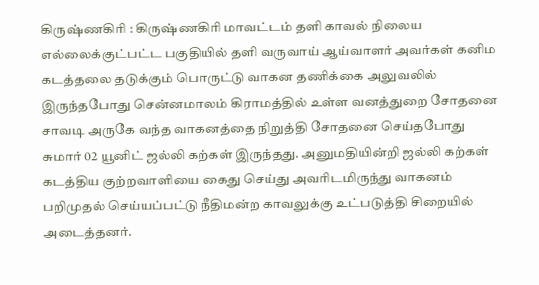கிருஷ்ணகிரி : கிருஷ்ணகிரி மாவட்டம் தளி காவல் நிலைய எல்லைக்குட்பட்ட பகுதியில் தளி வருவாய் ஆய்வாளர் அவர்கள் கனிம கடத்தலை தடுக்கும் பொருட்டு வாகன தணிக்கை அலுவலில் இருந்தபோது சென்னமாலம் கிராமத்தில் உள்ள வனத்துறை சோதனை சாவடி அருகே வந்த வாகனத்தை நிறுத்தி சோதனை செய்தபோது சுமார் 02 யூனிட் ஜல்லி கற்கள் இருந்தது. அனுமதியின்றி ஜல்லி கற்கள் கடத்திய குற்றவாளியை கைது செய்து அவரிடமிருந்து வாகனம் பறிமுதல் செய்யப்பட்டு நீதிமன்ற காவலுக்கு உட்படுத்தி சிறையில் அடைத்தனர்.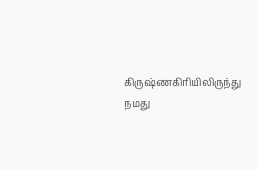கிருஷ்ணகிரியிலிருந்து நமது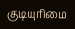குடியுரிமை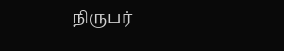நிருபர்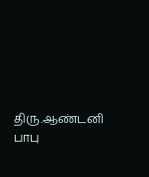திரு.ஆண்டனி பாபு